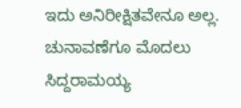ಇದು ಅನಿರೀಕ್ಷಿತವೇನೂ ಅಲ್ಲ. ಚುನಾವಣೆಗೂ ಮೊದಲು ಸಿದ್ದರಾಮಯ್ಯ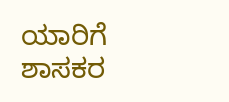ಯಾರಿಗೆ ಶಾಸಕರ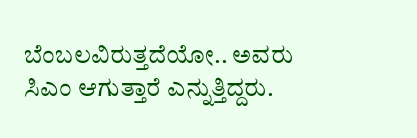ಬೆಂಬಲವಿರುತ್ತದೆಯೋ.. ಅವರು ಸಿಎಂ ಆಗುತ್ತಾರೆ ಎನ್ನುತ್ತಿದ್ದರು.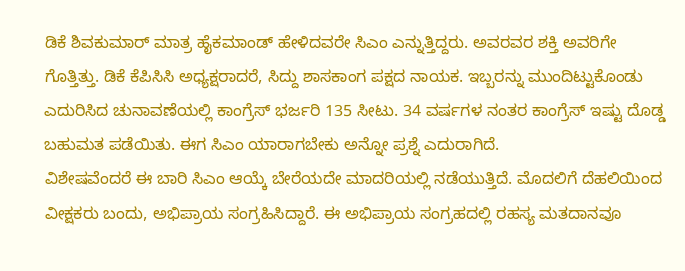ಡಿಕೆ ಶಿವಕುಮಾರ್ ಮಾತ್ರ ಹೈಕಮಾಂಡ್ ಹೇಳಿದವರೇ ಸಿಎಂ ಎನ್ನುತ್ತಿದ್ದರು. ಅವರವರ ಶಕ್ತಿ ಅವರಿಗೇ ಗೊತ್ತಿತ್ತು. ಡಿಕೆ ಕೆಪಿಸಿಸಿ ಅಧ್ಯಕ್ಷರಾದರೆ, ಸಿದ್ದು ಶಾಸಕಾಂಗ ಪಕ್ಷದ ನಾಯಕ. ಇಬ್ಬರನ್ನು ಮುಂದಿಟ್ಟುಕೊಂಡು ಎದುರಿಸಿದ ಚುನಾವಣೆಯಲ್ಲಿ ಕಾಂಗ್ರೆಸ್ ಭರ್ಜರಿ 135 ಸೀಟು. 34 ವರ್ಷಗಳ ನಂತರ ಕಾಂಗ್ರೆಸ್ ಇಷ್ಟು ದೊಡ್ಡ ಬಹುಮತ ಪಡೆಯಿತು. ಈಗ ಸಿಎಂ ಯಾರಾಗಬೇಕು ಅನ್ನೋ ಪ್ರಶ್ನೆ ಎದುರಾಗಿದೆ.
ವಿಶೇಷವೆಂದರೆ ಈ ಬಾರಿ ಸಿಎಂ ಆಯ್ಕೆ ಬೇರೆಯದೇ ಮಾದರಿಯಲ್ಲಿ ನಡೆಯುತ್ತಿದೆ. ಮೊದಲಿಗೆ ದೆಹಲಿಯಿಂದ ವೀಕ್ಷಕರು ಬಂದು, ಅಭಿಪ್ರಾಯ ಸಂಗ್ರಹಿಸಿದ್ದಾರೆ. ಈ ಅಭಿಪ್ರಾಯ ಸಂಗ್ರಹದಲ್ಲಿ ರಹಸ್ಯ ಮತದಾನವೂ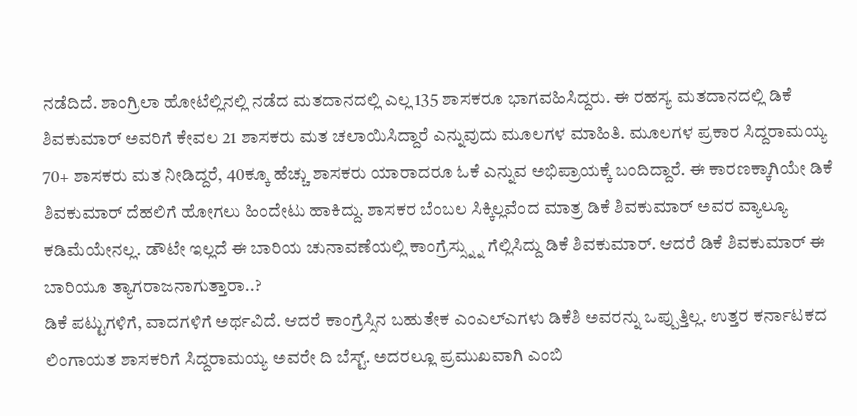ನಡೆದಿದೆ. ಶಾಂಗ್ರಿಲಾ ಹೋಟೆಲ್ಲಿನಲ್ಲಿ ನಡೆದ ಮತದಾನದಲ್ಲಿ ಎಲ್ಲ 135 ಶಾಸಕರೂ ಭಾಗವಹಿಸಿದ್ದರು. ಈ ರಹಸ್ಯ ಮತದಾನದಲ್ಲಿ ಡಿಕೆ ಶಿವಕುಮಾರ್ ಅವರಿಗೆ ಕೇವಲ 21 ಶಾಸಕರು ಮತ ಚಲಾಯಿಸಿದ್ದಾರೆ ಎನ್ನುವುದು ಮೂಲಗಳ ಮಾಹಿತಿ. ಮೂಲಗಳ ಪ್ರಕಾರ ಸಿದ್ದರಾಮಯ್ಯ 70+ ಶಾಸಕರು ಮತ ನೀಡಿದ್ದರೆ, 40ಕ್ಕೂ ಹೆಚ್ಚು ಶಾಸಕರು ಯಾರಾದರೂ ಓಕೆ ಎನ್ನುವ ಅಭಿಪ್ರಾಯಕ್ಕೆ ಬಂದಿದ್ದಾರೆ. ಈ ಕಾರಣಕ್ಕಾಗಿಯೇ ಡಿಕೆ ಶಿವಕುಮಾರ್ ದೆಹಲಿಗೆ ಹೋಗಲು ಹಿಂದೇಟು ಹಾಕಿದ್ದು. ಶಾಸಕರ ಬೆಂಬಲ ಸಿಕ್ಕಿಲ್ಲವೆಂದ ಮಾತ್ರ ಡಿಕೆ ಶಿವಕುಮಾರ್ ಅವರ ವ್ಯಾಲ್ಯೂ ಕಡಿಮೆಯೇನಲ್ಲ. ಡೌಟೇ ಇಲ್ಲದೆ ಈ ಬಾರಿಯ ಚುನಾವಣೆಯಲ್ಲಿ ಕಾಂಗ್ರೆಸ್ಸ್ನ್ನು ಗೆಲ್ಲಿಸಿದ್ದು ಡಿಕೆ ಶಿವಕುಮಾರ್. ಆದರೆ ಡಿಕೆ ಶಿವಕುಮಾರ್ ಈ ಬಾರಿಯೂ ತ್ಯಾಗರಾಜನಾಗುತ್ತಾರಾ..?
ಡಿಕೆ ಪಟ್ಟುಗಳಿಗೆ, ವಾದಗಳಿಗೆ ಅರ್ಥವಿದೆ. ಆದರೆ ಕಾಂಗ್ರೆಸ್ಸಿನ ಬಹುತೇಕ ಎಂಎಲ್ಎಗಳು ಡಿಕೆಶಿ ಅವರನ್ನು ಒಪ್ಪುತ್ತಿಲ್ಲ. ಉತ್ತರ ಕರ್ನಾಟಕದ ಲಿಂಗಾಯತ ಶಾಸಕರಿಗೆ ಸಿದ್ದರಾಮಯ್ಯ ಅವರೇ ದಿ ಬೆಸ್ಟ್. ಅದರಲ್ಲೂ ಪ್ರಮುಖವಾಗಿ ಎಂಬಿ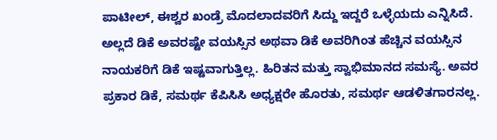ಪಾಟೀಲ್, ಈಶ್ವರ ಖಂಡ್ರೆ ಮೊದಲಾದವರಿಗೆ ಸಿದ್ದು ಇದ್ದರೆ ಒಳ್ಳೆಯದು ಎನ್ನಿಸಿದೆ. ಅಲ್ಲದೆ ಡಿಕೆ ಅವರಷ್ಟೇ ವಯಸ್ಸಿನ ಅಥವಾ ಡಿಕೆ ಅವರಿಗಿಂತ ಹೆಚ್ಚಿನ ವಯಸ್ಸಿನ ನಾಯಕರಿಗೆ ಡಿಕೆ ಇಷ್ಟವಾಗುತ್ತಿಲ್ಲ. ಹಿರಿತನ ಮತ್ತು ಸ್ವಾಭಿಮಾನದ ಸಮಸ್ಯೆ. ಅವರ ಪ್ರಕಾರ ಡಿಕೆ, ಸಮರ್ಥ ಕೆಪಿಸಿಸಿ ಅಧ್ಯಕ್ಷರೇ ಹೊರತು, ಸಮರ್ಥ ಆಡಳಿತಗಾರನಲ್ಲ.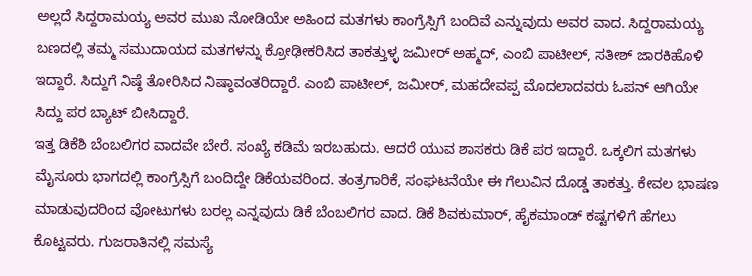ಅಲ್ಲದೆ ಸಿದ್ದರಾಮಯ್ಯ ಅವರ ಮುಖ ನೋಡಿಯೇ ಅಹಿಂದ ಮತಗಳು ಕಾಂಗ್ರೆಸ್ಸಿಗೆ ಬಂದಿವೆ ಎನ್ನುವುದು ಅವರ ವಾದ. ಸಿದ್ದರಾಮಯ್ಯ ಬಣದಲ್ಲಿ ತಮ್ಮ ಸಮುದಾಯದ ಮತಗಳನ್ನು ಕ್ರೋಢೀಕರಿಸಿದ ತಾಕತ್ತುಳ್ಳ ಜಮೀರ್ ಅಹ್ಮದ್, ಎಂಬಿ ಪಾಟೀಲ್, ಸತೀಶ್ ಜಾರಕಿಹೊಳಿ ಇದ್ದಾರೆ. ಸಿದ್ದುಗೆ ನಿಷ್ಠೆ ತೋರಿಸಿದ ನಿಷ್ಠಾವಂತರಿದ್ದಾರೆ. ಎಂಬಿ ಪಾಟೀಲ್, ಜಮೀರ್, ಮಹದೇವಪ್ಪ ಮೊದಲಾದವರು ಓಪನ್ ಆಗಿಯೇ ಸಿದ್ದು ಪರ ಬ್ಯಾಟ್ ಬೀಸಿದ್ದಾರೆ.
ಇತ್ತ ಡಿಕೆಶಿ ಬೆಂಬಲಿಗರ ವಾದವೇ ಬೇರೆ. ಸಂಖ್ಯೆ ಕಡಿಮೆ ಇರಬಹುದು. ಆದರೆ ಯುವ ಶಾಸಕರು ಡಿಕೆ ಪರ ಇದ್ದಾರೆ. ಒಕ್ಕಲಿಗ ಮತಗಳು ಮೈಸೂರು ಭಾಗದಲ್ಲಿ ಕಾಂಗ್ರೆಸ್ಸಿಗೆ ಬಂದಿದ್ದೇ ಡಿಕೆಯವರಿಂದ. ತಂತ್ರಗಾರಿಕೆ, ಸಂಘಟನೆಯೇ ಈ ಗೆಲುವಿನ ದೊಡ್ಡ ತಾಕತ್ತು. ಕೇವಲ ಭಾಷಣ ಮಾಡುವುದರಿಂದ ವೋಟುಗಳು ಬರಲ್ಲ ಎನ್ನವುದು ಡಿಕೆ ಬೆಂಬಲಿಗರ ವಾದ. ಡಿಕೆ ಶಿವಕುಮಾರ್, ಹೈಕಮಾಂಡ್ ಕಷ್ಟಗಳಿಗೆ ಹೆಗಲು ಕೊಟ್ಟವರು. ಗುಜರಾತಿನಲ್ಲಿ ಸಮಸ್ಯೆ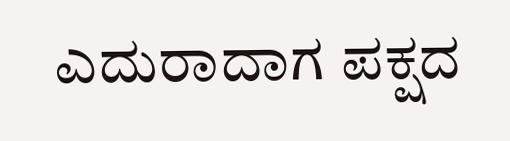ಎದುರಾದಾಗ ಪಕ್ಷದ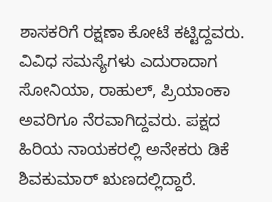ಶಾಸಕರಿಗೆ ರಕ್ಷಣಾ ಕೋಟೆ ಕಟ್ಟಿದ್ದವರು. ವಿವಿಧ ಸಮಸ್ಯೆಗಳು ಎದುರಾದಾಗ ಸೋನಿಯಾ, ರಾಹುಲ್, ಪ್ರಿಯಾಂಕಾ ಅವರಿಗೂ ನೆರವಾಗಿದ್ದವರು. ಪಕ್ಷದ ಹಿರಿಯ ನಾಯಕರಲ್ಲಿ ಅನೇಕರು ಡಿಕೆ ಶಿವಕುಮಾರ್ ಋಣದಲ್ಲಿದ್ದಾರೆ.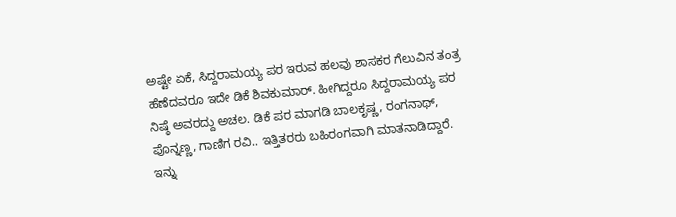ಅಷ್ಟೇ ಏಕೆ, ಸಿದ್ದರಾಮಯ್ಯ ಪರ ಇರುವ ಹಲವು ಶಾಸಕರ ಗೆಲುವಿನ ತಂತ್ರ ಹೆಣೆದವರೂ ಇದೇ ಡಿಕೆ ಶಿವಕುಮಾರ್. ಹೀಗಿದ್ದರೂ ಸಿದ್ದರಾಮಯ್ಯ ಪರ ನಿಷ್ಠೆ ಅವರದ್ದು ಅಚಲ. ಡಿಕೆ ಪರ ಮಾಗಡಿ ಬಾಲಕೃಷ್ಣ, ರಂಗನಾಥ್, ಪೊನ್ನಣ್ಣ, ಗಾಣಿಗ ರವಿ.. ಇತ್ತಿತರರು ಬಹಿರಂಗವಾಗಿ ಮಾತನಾಡಿದ್ದಾರೆ.
ಇನ್ನು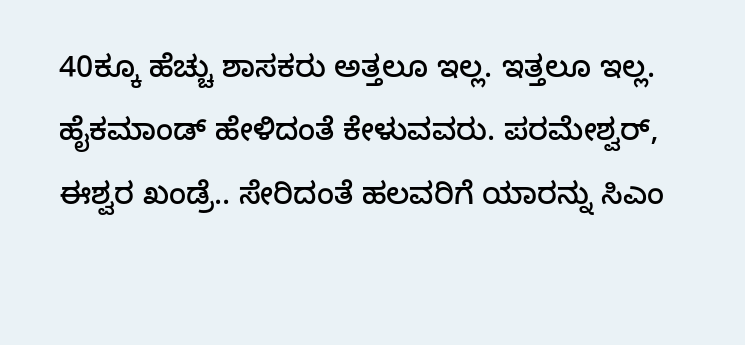40ಕ್ಕೂ ಹೆಚ್ಚು ಶಾಸಕರು ಅತ್ತಲೂ ಇಲ್ಲ. ಇತ್ತಲೂ ಇಲ್ಲ. ಹೈಕಮಾಂಡ್ ಹೇಳಿದಂತೆ ಕೇಳುವವರು. ಪರಮೇಶ್ವರ್, ಈಶ್ವರ ಖಂಡ್ರೆ.. ಸೇರಿದಂತೆ ಹಲವರಿಗೆ ಯಾರನ್ನು ಸಿಎಂ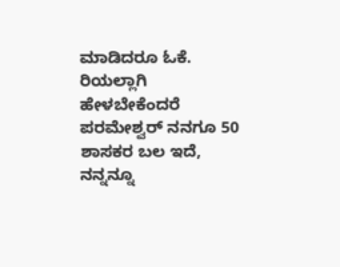ಮಾಡಿದರೂ ಓಕೆ. ರಿಯಲ್ಲಾಗಿ ಹೇಳಬೇಕೆಂದರೆ ಪರಮೇಶ್ವರ್ ನನಗೂ 50 ಶಾಸಕರ ಬಲ ಇದೆ, ನನ್ನನ್ನೂ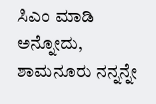ಸಿಎಂ ಮಾಡಿ ಅನ್ನೋದು, ಶಾಮನೂರು ನನ್ನನ್ನೇ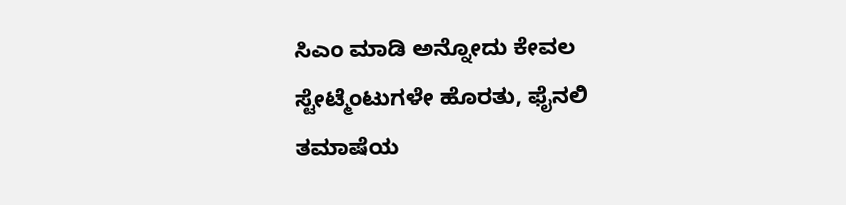ಸಿಎಂ ಮಾಡಿ ಅನ್ನೋದು ಕೇವಲ ಸ್ಟೇಟ್ಮೆಂಟುಗಳೇ ಹೊರತು, ಫೈನಲಿ ತಮಾಷೆಯ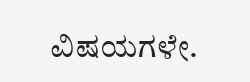ವಿಷಯಗಳೇ.